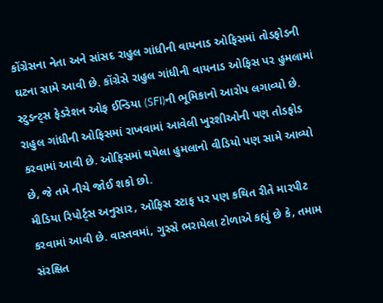કોંગ્રેસના નેતા અને સાંસદ રાહુલ ગાંધીની વાયનાડ ઓફિસમાં તોડફોડની ઘટના સામે આવી છે. કોંગ્રેસે રાહુલ ગાંધીની વાયનાડ ઓફિસ પર હુમલામાં સ્ટુડન્ટ્સ ફેડરેશન ઓફ ઈન્ડિયા (SFI)ની ભૂમિકાનો આરોપ લગાવ્યો છે. રાહુલ ગાંધીની ઓફિસમાં રાખવામાં આવેલી ખુરશીઓની પણ તોડફોડ કરવામાં આવી છે. ઓફિસમાં થયેલા હુમલાનો વીડિયો પણ સામે આવ્યો છે, જે તમે નીચે જોઈ શકો છો.
મીડિયા રિપોર્ટ્સ અનુસાર, ઓફિસ સ્ટાફ પર પણ કથિત રીતે મારપીટ કરવામાં આવી છે. વાસ્તવમાં, ગુસ્સે ભરાયેલા ટોળાએ કહ્યું છે કે, તમામ સંરક્ષિત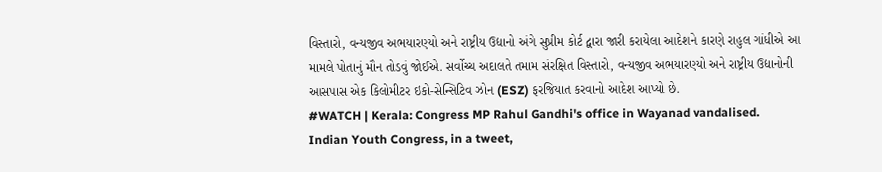વિસ્તારો, વન્યજીવ અભયારણ્યો અને રાષ્ટ્રીય ઉદ્યાનો અંગે સુપ્રીમ કોર્ટ દ્વારા જારી કરાયેલા આદેશને કારણે રાહુલ ગાંધીએ આ મામલે પોતાનું મૌન તોડવું જોઈએ. સર્વોચ્ચ અદાલતે તમામ સંરક્ષિત વિસ્તારો, વન્યજીવ અભયારણ્યો અને રાષ્ટ્રીય ઉદ્યાનોની આસપાસ એક કિલોમીટર ઇકો-સેન્સિટિવ ઝોન (ESZ) ફરજિયાત કરવાનો આદેશ આપ્યો છે.
#WATCH | Kerala: Congress MP Rahul Gandhi's office in Wayanad vandalised.
Indian Youth Congress, in a tweet,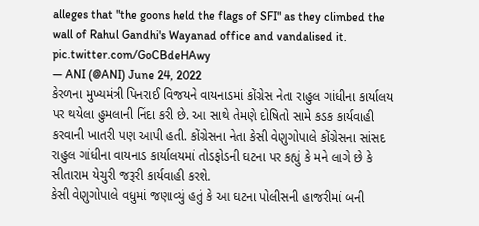alleges that "the goons held the flags of SFI" as they climbed the wall of Rahul Gandhi's Wayanad office and vandalised it. pic.twitter.com/GoCBdeHAwy
— ANI (@ANI) June 24, 2022
કેરળના મુખ્યમંત્રી પિનરાઈ વિજયને વાયનાડમાં કોંગ્રેસ નેતા રાહુલ ગાંધીના કાર્યાલય પર થયેલા હુમલાની નિંદા કરી છે. આ સાથે તેમણે દોષિતો સામે કડક કાર્યવાહી કરવાની ખાતરી પણ આપી હતી. કોંગ્રેસના નેતા કેસી વેણુગોપાલે કોંગ્રેસના સાંસદ રાહુલ ગાંધીના વાયનાડ કાર્યાલયમાં તોડફોડની ઘટના પર કહ્યું કે મને લાગે છે કે સીતારામ યેચુરી જરૂરી કાર્યવાહી કરશે.
કેસી વેણુગોપાલે વધુમાં જણાવ્યું હતું કે આ ઘટના પોલીસની હાજરીમાં બની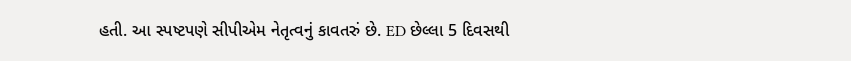હતી. આ સ્પષ્ટપણે સીપીએમ નેતૃત્વનું કાવતરું છે. ED છેલ્લા 5 દિવસથી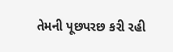તેમની પૂછપરછ કરી રહી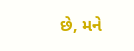છે, મને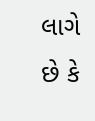લાગે છે કે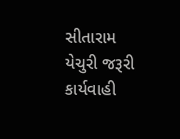સીતારામ યેચુરી જરૂરી કાર્યવાહી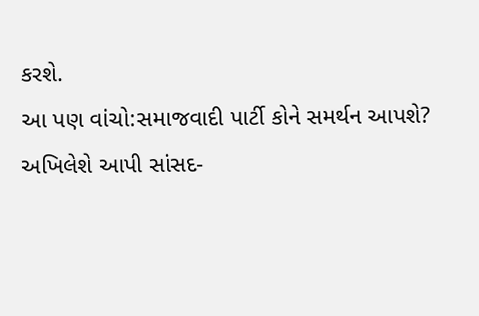કરશે.
આ પણ વાંચો:સમાજવાદી પાર્ટી કોને સમર્થન આપશે? અખિલેશે આપી સાંસદ-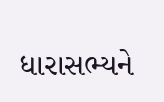ધારાસભ્યને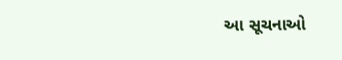આ સૂચનાઓ